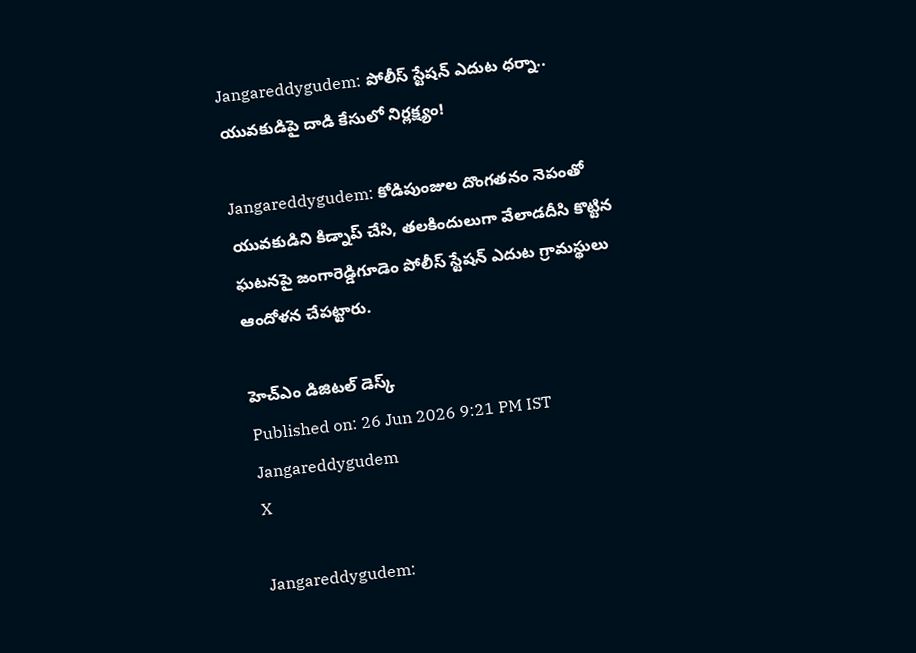Jangareddygudem: పోలీస్ స్టేషన్ ఎదుట ధర్నా.. యువకుడిపై దాడి కేసులో నిర్లక్ష్యం!

Jangareddygudem: కోడిపుంజుల దొంగతనం నెపంతో యువకుడిని కిడ్నాప్ చేసి, తలకిందులుగా వేలాడదీసి కొట్టిన ఘటనపై జంగారెడ్డిగూడెం పోలీస్ స్టేషన్ ఎదుట గ్రామస్థులు ఆందోళన చేపట్టారు.

హెచ్ఎం డిజిటల్ డెస్క్
Published on: 26 Jun 2026 9:21 PM IST
Jangareddygudem
X

Jangareddygudem: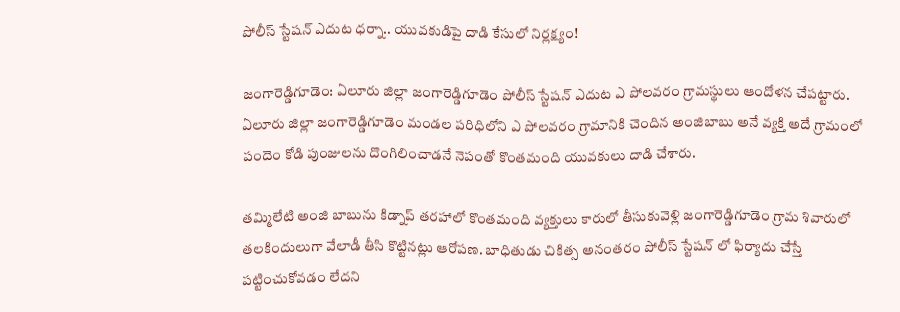పోలీస్ స్టేషన్ ఎదుట ధర్నా.. యువకుడిపై దాడి కేసులో నిర్లక్ష్యం!

జంగారెడ్డిగూడెం: ఏలూరు జిల్లా జంగారెడ్డిగూడెం పోలీస్ స్టేషన్ ఎదుట ఎ పోలవరం గ్రామస్థులు ఆందోళన చేపట్టారు. ఏలూరు జిల్లా జంగారెడ్డిగూడెం మండల పరిధిలోని ఎ పోలవరం గ్రామానికి చెందిన అంజిబాబు అనే వ్యక్తి అదే గ్రామంలో పందెం కోడి పుంజులను దొంగిలించాడనే నెపంతో కొంతమంది యువకులు దాడి చేశారు.

తమ్మిలేటి అంజి బాబును కిడ్నాప్ తరహాలో కొంతమంది వ్యక్తులు కారులో తీసుకువెళ్లి జంగారెడ్డిగూడెం గ్రామ శివారులో తలకిందులుగా వేలాడీ తీసి కొట్టినట్లు ఆరోపణ. బాధితుడు చికిత్స అనంతరం పోలీస్ స్టేషన్ లో ఫిర్యాదు చేస్తే పట్టించుకోవడం లేదని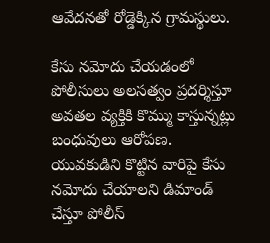ఆవేదనతో రోడ్డెక్కిన గ్రామస్థులు.

కేసు నమోదు చేయడంలో పోలీసులు అలసత్వం ప్రదర్శిస్తూ అవతల వ్యక్తికి కొమ్ము కాస్తున్నట్లు బంధువులు ఆరోపణ. యువకుడిని కొట్టిన వారిపై కేసు నమోదు చేయాలని డిమాండ్ చేస్తూ పోలీస్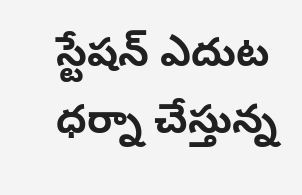స్టేషన్ ఎదుట ధర్నా చేస్తున్న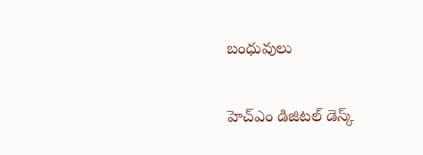బంధువులు

హెచ్ఎం డిజిటల్ డెస్క్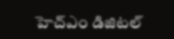హెచ్ఎం డిజిటల్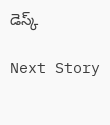డెస్క్

Next Story